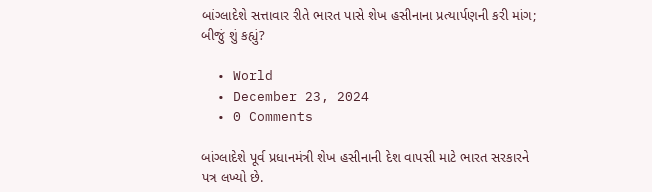બાંગ્લાદેશે સત્તાવાર રીતે ભારત પાસે શેખ હસીનાના પ્રત્યાર્પણની કરી માંગ; બીજું શું કહ્યું?

  • World
  • December 23, 2024
  • 0 Comments

બાંગ્લાદેશે પૂર્વ પ્રધાનમંત્રી શેખ હસીનાની દેશ વાપસી માટે ભારત સરકારને પત્ર લખ્યો છે.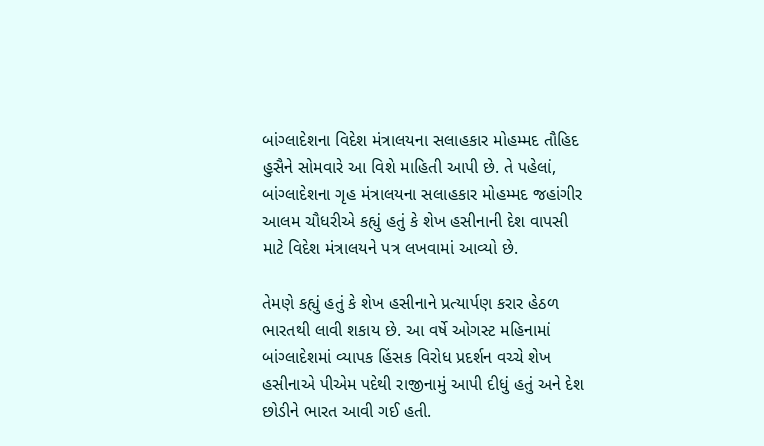બાંગ્લાદેશના વિદેશ મંત્રાલયના સલાહકાર મોહમ્મદ તૌહિદ હુસૈને સોમવારે આ વિશે માહિતી આપી છે. તે પહેલાં, બાંગ્લાદેશના ગૃહ મંત્રાલયના સલાહકાર મોહમ્મદ જહાંગીર આલમ ચૌધરીએ કહ્યું હતું કે શેખ હસીનાની દેશ વાપસી માટે વિદેશ મંત્રાલયને પત્ર લખવામાં આવ્યો છે.

તેમણે કહ્યું હતું કે શેખ હસીનાને પ્રત્યાર્પણ કરાર હેઠળ ભારતથી લાવી શકાય છે. આ વર્ષે ઓગસ્ટ મહિનામાં બાંગ્લાદેશમાં વ્યાપક હિંસક વિરોધ પ્રદર્શન વચ્ચે શેખ હસીનાએ પીએમ પદેથી રાજીનામું આપી દીધું હતું અને દેશ છોડીને ભારત આવી ગઈ હતી.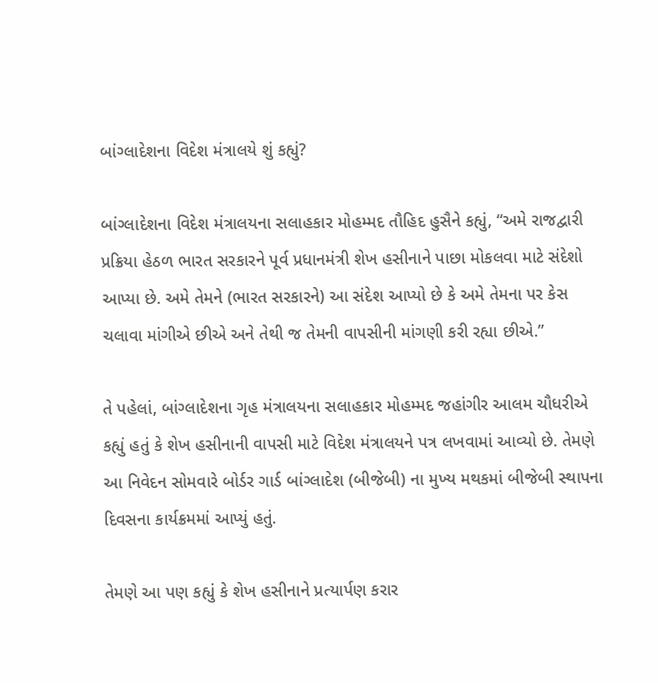બાંગ્લાદેશના વિદેશ મંત્રાલયે શું કહ્યું?

બાંગ્લાદેશના વિદેશ મંત્રાલયના સલાહકાર મોહમ્મદ તૌહિદ હુસૈને કહ્યું, “અમે રાજદ્વારી પ્રક્રિયા હેઠળ ભારત સરકારને પૂર્વ પ્રધાનમંત્રી શેખ હસીનાને પાછા મોકલવા માટે સંદેશો આપ્યા છે. અમે તેમને (ભારત સરકારને) આ સંદેશ આપ્યો છે કે અમે તેમના પર કેસ ચલાવા માંગીએ છીએ અને તેથી જ તેમની વાપસીની માંગણી કરી રહ્યા છીએ.”

તે પહેલાં, બાંગ્લાદેશના ગૃહ મંત્રાલયના સલાહકાર મોહમ્મદ જહાંગીર આલમ ચૌધરીએ કહ્યું હતું કે શેખ હસીનાની વાપસી માટે વિદેશ મંત્રાલયને પત્ર લખવામાં આવ્યો છે. તેમણે આ નિવેદન સોમવારે બોર્ડર ગાર્ડ બાંગ્લાદેશ (બીજેબી) ના મુખ્ય મથકમાં બીજેબી સ્થાપના દિવસના કાર્યક્રમમાં આપ્યું હતું.

તેમણે આ પણ કહ્યું કે શેખ હસીનાને પ્રત્યાર્પણ કરાર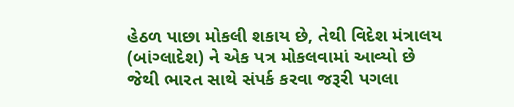હેઠળ પાછા મોકલી શકાય છે, તેથી વિદેશ મંત્રાલય (બાંગ્લાદેશ) ને એક પત્ર મોકલવામાં આવ્યો છે જેથી ભારત સાથે સંપર્ક કરવા જરૂરી પગલા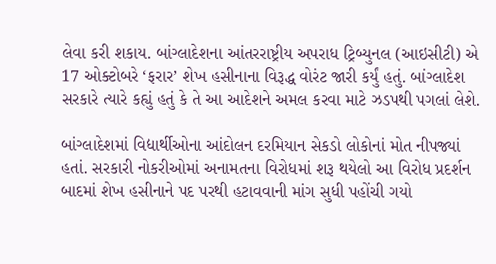લેવા કરી શકાય. બાંગ્લાદેશના આંતરરાષ્ટ્રીય અપરાધ ટ્રિબ્યુનલ (આઇસીટી) એ 17 ઓક્ટોબરે ‘ફરાર’ શેખ હસીનાના વિરૂદ્ધ વોરંટ જારી કર્યું હતું. બાંગ્લાદેશ સરકારે ત્યારે કહ્યું હતું કે તે આ આદેશને અમલ કરવા માટે ઝડપથી પગલાં લેશે.

બાંગ્લાદેશમાં વિદ્યાર્થીઓના આંદોલન દરમિયાન સેકડો લોકોનાં મોત નીપજ્યાં હતાં. સરકારી નોકરીઓમાં અનામતના વિરોધમાં શરૂ થયેલો આ વિરોધ પ્રદર્શન બાદમાં શેખ હસીનાને પદ પરથી હટાવવાની માંગ સુધી પહોંચી ગયો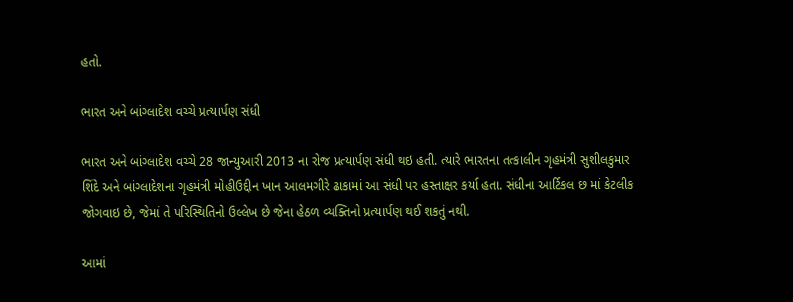હતો.

ભારત અને બાંગ્લાદેશ વચ્ચે પ્રત્યાર્પણ સંધી

ભારત અને બાંગ્લાદેશ વચ્ચે 28 જાન્યુઆરી 2013 ના રોજ પ્રત્યાર્પણ સંધી થઇ હતી. ત્યારે ભારતના તત્કાલીન ગૃહમંત્રી સુશીલકુમાર શિંદે અને બાંગ્લાદેશના ગૃહમંત્રી મોહીઉદ્દીન ખાન આલમગીરે ઢાકામાં આ સંધી પર હસ્તાક્ષર કર્યા હતા. સંધીના આર્ટિકલ છ માં કેટલીક જોગવાઇ છે, જેમાં તે પરિસ્થિતિનો ઉલ્લેખ છે જેના હેઠળ વ્યક્તિનો પ્રત્યાર્પણ થઈ શકતું નથી.

આમાં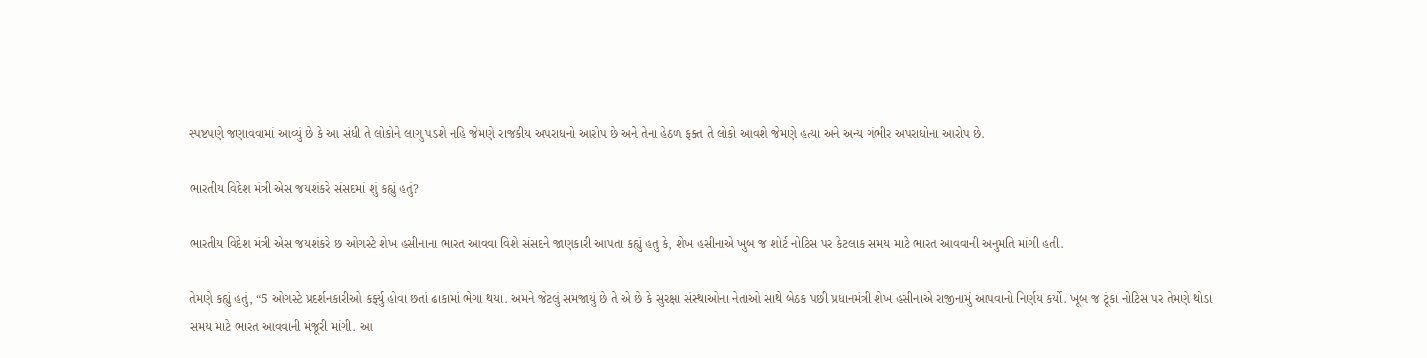સ્પષ્ટપણે જણાવવામાં આવ્યું છે કે આ સંધી તે લોકોને લાગુ પડશે નહિ જેમણે રાજકીય અપરાધનો આરોપ છે અને તેના હેઠળ ફક્ત તે લોકો આવશે જેમણે હત્યા અને અન્ય ગંભીર અપરાધોના આરોપ છે.

ભારતીય વિદેશ મંત્રી એસ જયશંકરે સંસદમાં શું કહ્યું હતું?

ભારતીય વિદેશ મંત્રી એસ જયશંકરે છ ઓગસ્ટે શેખ હસીનાના ભારત આવવા વિશે સંસદને જાણકારી આપતા કહ્યું હતુ કે, શેખ હસીનાએ ખુબ જ શોર્ટ નોટિસ પર કેટલાક સમય માટે ભારત આવવાની અનુમતિ માંગી હતી.

તેમણે કહ્યું હતું, “5 ઓગસ્ટે પ્રદર્શનકારીઓ કર્ફ્યુ હોવા છતાં ઢાકામાં ભેગા થયા. અમને જેટલું સમજાયું છે તે એ છે કે સુરક્ષા સંસ્થાઓના નેતાઓ સાથે બેઠક પછી પ્રધાનમંત્રી શેખ હસીનાએ રાજીનામું આપવાનો નિર્ણય કર્યો. ખૂબ જ ટૂંકા નોટિસ પર તેમણે થોડા સમય માટે ભારત આવવાની મંજૂરી માંગી. આ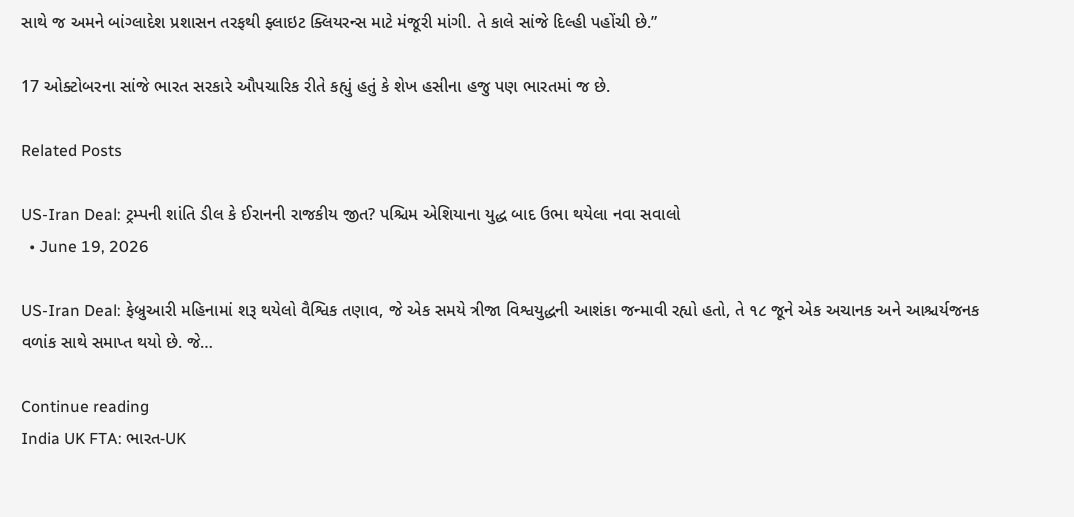સાથે જ અમને બાંગ્લાદેશ પ્રશાસન તરફથી ફ્લાઇટ ક્લિયરન્સ માટે મંજૂરી માંગી. તે કાલે સાંજે દિલ્હી પહોંચી છે.”

17 ઓક્ટોબરના સાંજે ભારત સરકારે ઔપચારિક રીતે કહ્યું હતું કે શેખ હસીના હજુ પણ ભારતમાં જ છે.

Related Posts

US-Iran Deal: ટ્રમ્પની શાંતિ ડીલ કે ઈરાનની રાજકીય જીત? પશ્ચિમ એશિયાના યુદ્ધ બાદ ઉભા થયેલા નવા સવાલો
  • June 19, 2026

US-Iran Deal: ફેબ્રુઆરી મહિનામાં શરૂ થયેલો વૈશ્વિક તણાવ, જે એક સમયે ત્રીજા વિશ્વયુદ્ધની આશંકા જન્માવી રહ્યો હતો, તે ૧૮ જૂને એક અચાનક અને આશ્ચર્યજનક વળાંક સાથે સમાપ્ત થયો છે. જે…

Continue reading
India UK FTA: ભારત-UK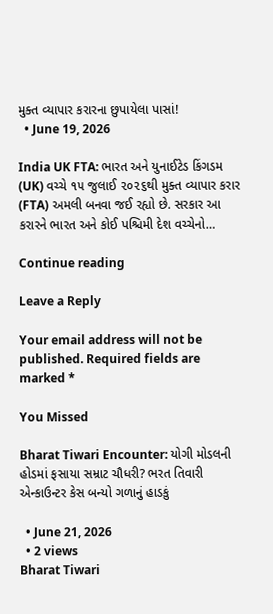મુક્ત વ્યાપાર કરારના છુપાયેલા પાસાં!
  • June 19, 2026

India UK FTA: ભારત અને યુનાઈટેડ કિંગડમ (UK) વચ્ચે ૧૫ જુલાઈ ૨૦૨૬થી મુક્ત વ્યાપાર કરાર (FTA) અમલી બનવા જઈ રહ્યો છે. સરકાર આ કરારને ભારત અને કોઈ પશ્ચિમી દેશ વચ્ચેનો…

Continue reading

Leave a Reply

Your email address will not be published. Required fields are marked *

You Missed

Bharat Tiwari Encounter: યોગી મોડલની હોડમાં ફસાયા સમ્રાટ ચૌધરી? ભરત તિવારી એન્કાઉન્ટર કેસ બન્યો ગળાનું હાડકું

  • June 21, 2026
  • 2 views
Bharat Tiwari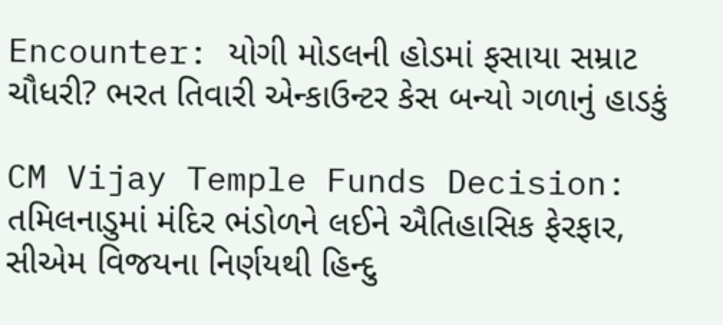Encounter: યોગી મોડલની હોડમાં ફસાયા સમ્રાટ ચૌધરી? ભરત તિવારી એન્કાઉન્ટર કેસ બન્યો ગળાનું હાડકું

CM Vijay Temple Funds Decision: તમિલનાડુમાં મંદિર ભંડોળને લઈને ઐતિહાસિક ફેરફાર, સીએમ વિજયના નિર્ણયથી હિન્દુ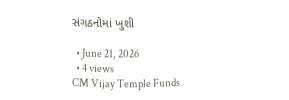સંગઠનોમાં ખુશી

  • June 21, 2026
  • 4 views
CM Vijay Temple Funds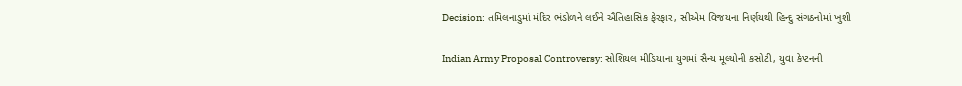Decision: તમિલનાડુમાં મંદિર ભંડોળને લઈને ઐતિહાસિક ફેરફાર, સીએમ વિજયના નિર્ણયથી હિન્દુ સંગઠનોમાં ખુશી

Indian Army Proposal Controversy: સોશિયલ મીડિયાના યુગમાં સૈન્ય મૂલ્યોની કસોટી, યુવા કેપ્ટનની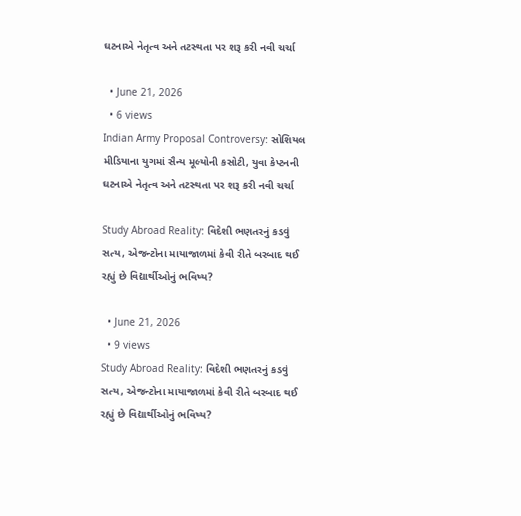ઘટનાએ નેતૃત્વ અને તટસ્થતા પર શરૂ કરી નવી ચર્ચા

  • June 21, 2026
  • 6 views
Indian Army Proposal Controversy: સોશિયલ મીડિયાના યુગમાં સૈન્ય મૂલ્યોની કસોટી, યુવા કેપ્ટનની ઘટનાએ નેતૃત્વ અને તટસ્થતા પર શરૂ કરી નવી ચર્ચા

Study Abroad Reality: વિદેશી ભણતરનું કડવું સત્ય, એજન્ટોના માયાજાળમાં કેવી રીતે બરબાદ થઈ રહ્યું છે વિદ્યાર્થીઓનું ભવિષ્ય?

  • June 21, 2026
  • 9 views
Study Abroad Reality: વિદેશી ભણતરનું કડવું સત્ય, એજન્ટોના માયાજાળમાં કેવી રીતે બરબાદ થઈ રહ્યું છે વિદ્યાર્થીઓનું ભવિષ્ય?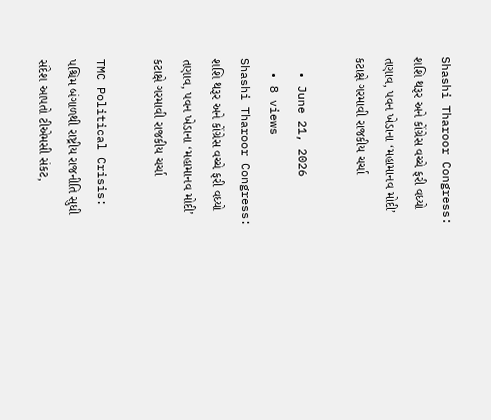Shashi Tharoor Congress: શશિ થરૂર અને કોંગ્રેસ વચ્ચે ફરી વધ્યો તણાવ, પવન ખેડાના ‘મહામાનવ મોદી’ કટાક્ષે ગરમાવી રાજકીય ચર્ચા

  • June 21, 2026
  • 8 views
Shashi Tharoor Congress: શશિ થરૂર અને કોંગ્રેસ વચ્ચે ફરી વધ્યો તણાવ, પવન ખેડાના ‘મહામાનવ મોદી’ કટાક્ષે ગરમાવી રાજકીય ચર્ચા

TMC Political Crisis: પશ્ચિમ બંગાળથી રાષ્ટ્રીય રાજનીતિ સુધી સંદેશ આપતો ટીએમસી સંકટ,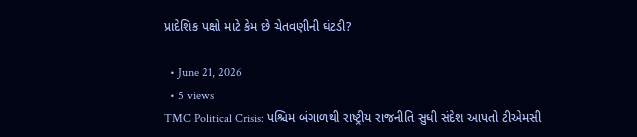પ્રાદેશિક પક્ષો માટે કેમ છે ચેતવણીની ઘંટડી?

  • June 21, 2026
  • 5 views
TMC Political Crisis: પશ્ચિમ બંગાળથી રાષ્ટ્રીય રાજનીતિ સુધી સંદેશ આપતો ટીએમસી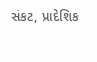સંકટ, પ્રાદેશિક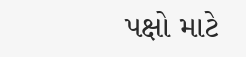પક્ષો માટે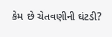કેમ છે ચેતવણીની ઘંટડી?